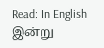Read: In English
இன்று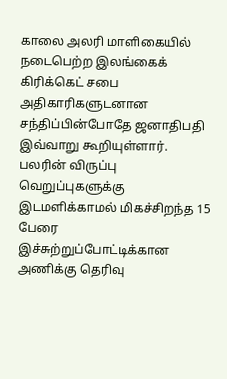காலை அலரி மாளிகையில் நடைபெற்ற இலங்கைக் கிரிக்கெட் சபை அதிகாரிகளுடனான சந்திப்பின்போதே ஜனாதிபதி இவ்வாறு கூறியுள்ளார்.
பலரின் விருப்பு வெறுப்புகளுக்கு இடமளிக்காமல் மிகச்சிறந்த 15 பேரை இச்சுற்றுப்போட்டிக்கான அணிக்கு தெரிவு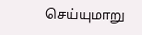செய்யுமாறு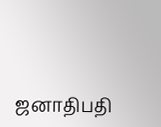ஜனாதிபதி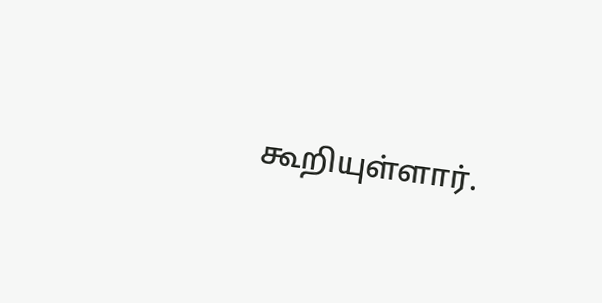கூறியுள்ளார்.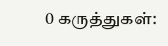0 கருத்துகள்: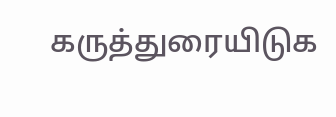கருத்துரையிடுக